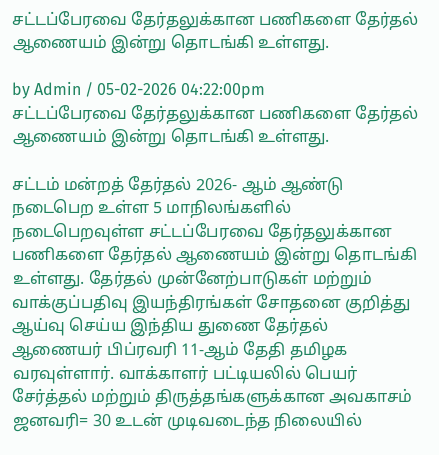சட்டப்பேரவை தேர்தலுக்கான பணிகளை தேர்தல் ஆணையம் இன்று தொடங்கி உள்ளது.

by Admin / 05-02-2026 04:22:00pm
சட்டப்பேரவை தேர்தலுக்கான பணிகளை தேர்தல் ஆணையம் இன்று தொடங்கி உள்ளது.

சட்டம் மன்றத் தேர்தல் 2026- ஆம் ஆண்டு நடைபெற உள்ள 5 மாநிலங்களில் நடைபெறவுள்ள சட்டப்பேரவை தேர்தலுக்கான பணிகளை தேர்தல் ஆணையம் இன்று தொடங்கி உள்ளது. தேர்தல் முன்னேற்பாடுகள் மற்றும் வாக்குப்பதிவு இயந்திரங்கள் சோதனை குறித்து ஆய்வு செய்ய இந்திய துணை தேர்தல் ஆணையர் பிப்ரவரி 11-ஆம் தேதி தமிழக வரவுள்ளார். வாக்காளர் பட்டியலில் பெயர் சேர்த்தல் மற்றும் திருத்தங்களுக்கான அவகாசம் ஜனவரி= 30 உடன் முடிவடைந்த நிலையில்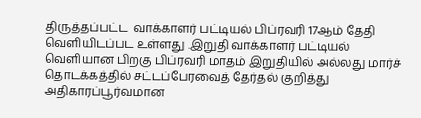திருத்தப்பட்ட  வாக்காளர் பட்டியல் பிப்ரவரி 17ஆம் தேதி வெளியிடப்பட உள்ளது .இறுதி வாக்காளர் பட்டியல் வெளியான பிறகு பிப்ரவரி மாதம் இறுதியில் அல்லது மார்ச் தொடக்கத்தில் சட்டப்பேரவைத் தேர்தல் குறித்து அதிகாரப்பூர்வமான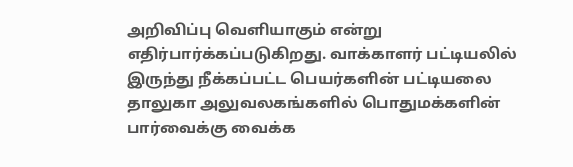அறிவிப்பு வெளியாகும் என்று எதிர்பார்க்கப்படுகிறது. வாக்காளர் பட்டியலில் இருந்து நீக்கப்பட்ட பெயர்களின் பட்டியலை தாலுகா அலுவலகங்களில் பொதுமக்களின் பார்வைக்கு வைக்க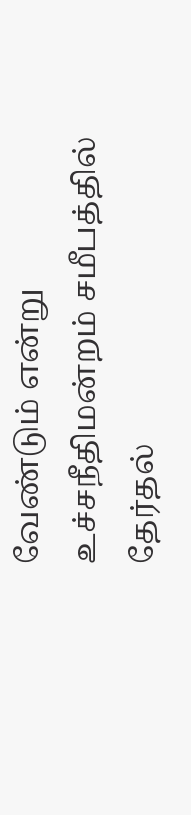வேண்டும் என்று உச்சநீதிமன்றம் சமீபத்தில் தேர்தல்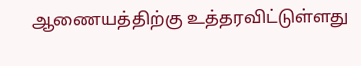ஆணையத்திற்கு உத்தரவிட்டுள்ளது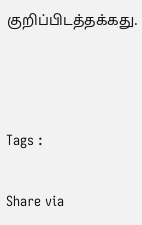குறிப்பிடத்தக்கது.



Tags :

Share via